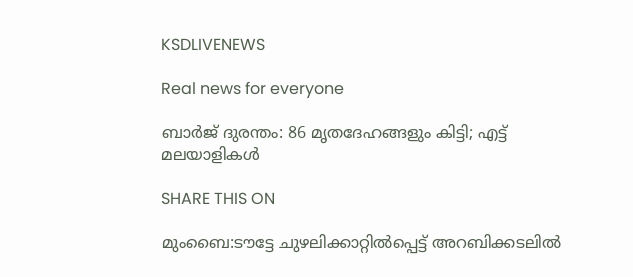KSDLIVENEWS

Real news for everyone

ബാർജ് ദുരന്തം: 86 മൃതദേഹങ്ങളും കിട്ടി; എട്ട് മലയാളികൾ

SHARE THIS ON

മുംബൈ:ടൗട്ടേ ചുഴലിക്കാറ്റിൽപ്പെട്ട് അറബിക്കടലിൽ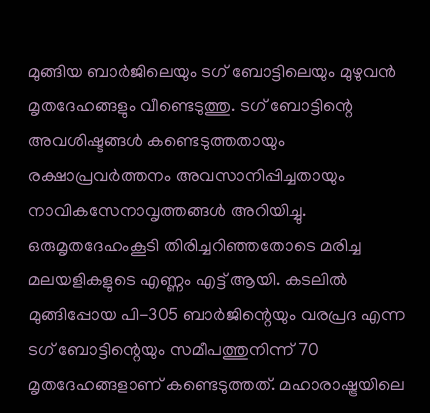മുങ്ങിയ ബാർജിലെയും ടഗ് ബോട്ടിലെയും മുഴുവൻ മൃതദേഹങ്ങളും വീണ്ടെടുത്തു. ടഗ് ബോട്ടിന്റെ അവശിഷ്ടങ്ങൾ കണ്ടെടുത്തതായും രക്ഷാപ്രവർത്തനം അവസാനിപ്പിച്ചതായും നാവികസേനാവൃത്തങ്ങൾ അറിയിച്ചു. ഒരുമൃതദേഹംകൂടി തിരിച്ചറിഞ്ഞതോടെ മരിച്ച മലയളികളുടെ എണ്ണം എട്ട് ആയി. കടലിൽ മുങ്ങിപ്പോയ പി-305 ബാർജിന്റെയും വരപ്രദ എന്ന ടഗ് ബോട്ടിന്റെയും സമീപത്തുനിന്ന് 70 മൃതദേഹങ്ങളാണ് കണ്ടെടുത്തത്. മഹാരാഷ്ട്രയിലെ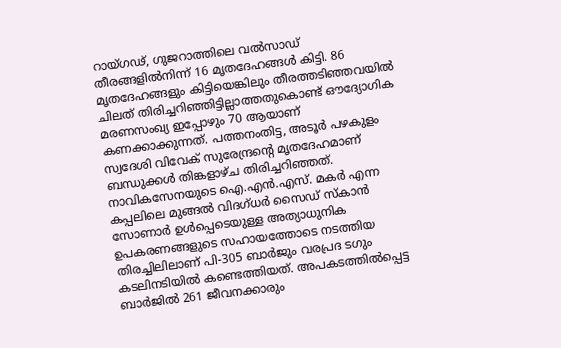റായ്ഗഢ്, ഗുജറാത്തിലെ വൽസാഡ് തീരങ്ങളിൽനിന്ന് 16 മൃതദേഹങ്ങൾ കിട്ടി. 86 മൃതദേഹങ്ങളും കിട്ടിയെങ്കിലും തീരത്തടിഞ്ഞവയിൽ ചിലത് തിരിച്ചറിഞ്ഞിട്ടില്ലാത്തതുകൊണ്ട് ഔദ്യോഗിക മരണസംഖ്യ ഇപ്പോഴും 70 ആയാണ് കണക്കാക്കുന്നത്. പത്തനംതിട്ട, അടൂർ പഴകുളം സ്വദേശി വിവേക് സുരേന്ദ്രന്റെ മൃതദേഹമാണ് ബന്ധുക്കൾ തിങ്കളാഴ്ച തിരിച്ചറിഞ്ഞത്. നാവികസേനയുടെ ഐ.എൻ.എസ്. മകർ എന്ന കപ്പലിലെ മുങ്ങൽ വിദഗ്ധർ സൈഡ് സ്കാൻ സോണാർ ഉൾപ്പെടെയുള്ള അത്യാധുനിക ഉപകരണങ്ങളുടെ സഹായത്തോടെ നടത്തിയ തിരച്ചിലിലാണ് പി-305 ബാർജും വരപ്രദ ടഗും കടലിനടിയിൽ കണ്ടെത്തിയത്. അപകടത്തിൽപ്പെട്ട ബാർജിൽ 261 ജീവനക്കാരും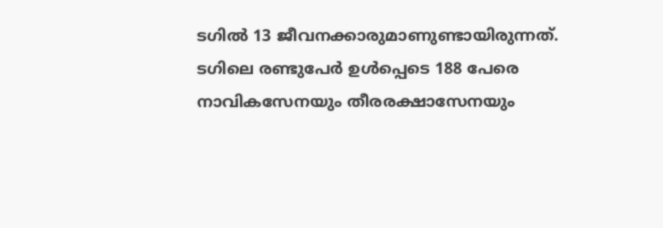ടഗിൽ 13 ജീവനക്കാരുമാണുണ്ടായിരുന്നത്. ടഗിലെ രണ്ടുപേർ ഉൾപ്പെടെ 188 പേരെ നാവികസേനയും തീരരക്ഷാസേനയും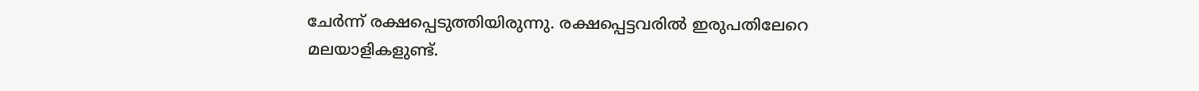ചേർന്ന് രക്ഷപ്പെടുത്തിയിരുന്നു. രക്ഷപ്പെട്ടവരിൽ ഇരുപതിലേറെ മലയാളികളുണ്ട്.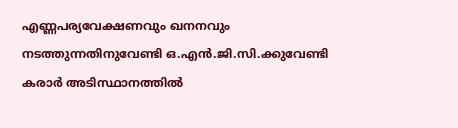എണ്ണപര്യവേക്ഷണവും ഖനനവും നടത്തുന്നതിനുവേണ്ടി ഒ.എൻ.ജി.സി.ക്കുവേണ്ടി കരാർ അടിസ്ഥാനത്തിൽ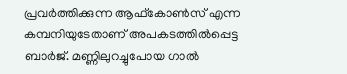പ്രവർത്തിക്കുന്ന ആഫ്കോൺസ് എന്ന കമ്പനിയുടേതാണ് അപകടത്തിൽപ്പെട്ട ബാർജ്. മണ്ണിലുറച്ചുപോയ ഗാൽ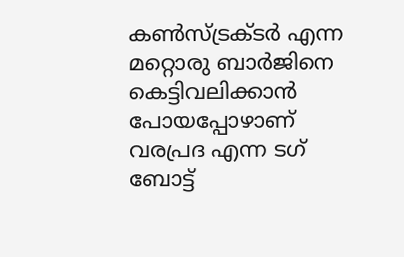കൺസ്ട്രക്ടർ എന്ന മറ്റൊരു ബാർജിനെ കെട്ടിവലിക്കാൻ പോയപ്പോഴാണ് വരപ്രദ എന്ന ടഗ് ബോട്ട്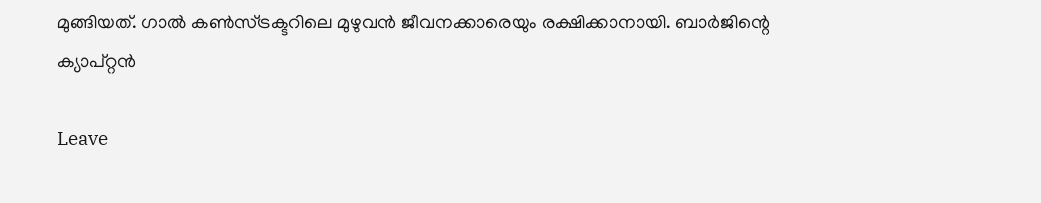മുങ്ങിയത്. ഗാൽ കൺസ്ട്രക്ടറിലെ മുഴുവൻ ജീവനക്കാരെയും രക്ഷിക്കാനായി. ബാർജിന്റെ ക്യാപ്റ്റൻ

Leave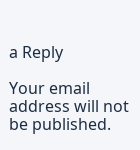a Reply

Your email address will not be published.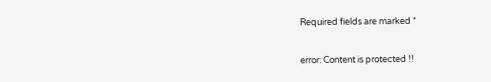Required fields are marked *

error: Content is protected !!